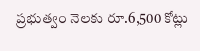ప్రభుత్వం నెలకు రూ.6,500 కోట్లు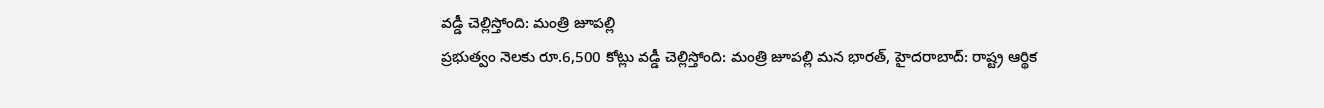వడ్డీ చెల్లిస్తోంది: మంత్రి జూపల్లి
ప్రభుత్వం నెలకు రూ.6,500 కోట్లు వడ్డీ చెల్లిస్తోంది: మంత్రి జూపల్లి మన భారత్, హైదరాబాద్: రాష్ట్ర ఆర్థిక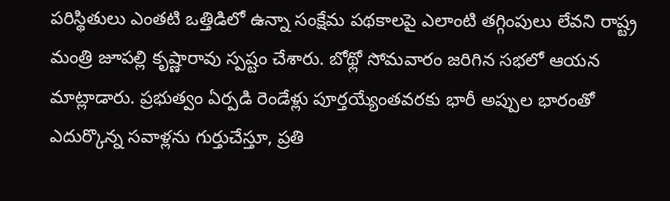పరిస్థితులు ఎంతటి ఒత్తిడిలో ఉన్నా సంక్షేమ పథకాలపై ఎలాంటి తగ్గింపులు లేవని రాష్ట్ర మంత్రి జూపల్లి కృష్ణారావు స్పష్టం చేశారు. బోథ్లో సోమవారం జరిగిన సభలో ఆయన మాట్లాడారు. ప్రభుత్వం ఏర్పడి రెండేళ్లు పూర్తయ్యేంతవరకు భారీ అప్పుల భారంతో ఎదుర్కొన్న సవాళ్లను గుర్తుచేస్తూ, ప్రతి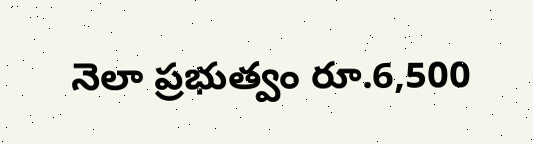నెలా ప్రభుత్వం రూ.6,500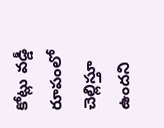కోట్లు వడ్డీ రూపంలో చెల్లిస్తూ ఉందని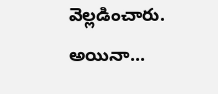వెల్లడించారు. అయినా...